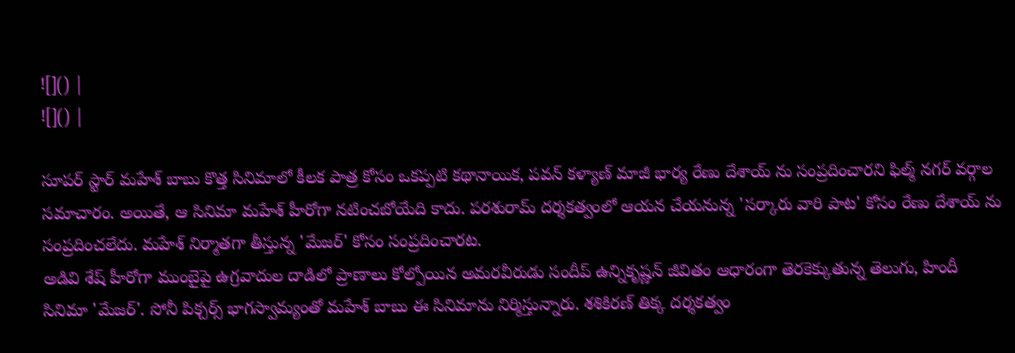![]() |
![]() |

సూపర్ స్టార్ మహేశ్ బాబు కొత్త సినిమాలో కీలక పాత్ర కోసం ఒకప్పటి కథానాయిక, పవన్ కళ్యాణ్ మాజీ భార్య రేణు దేశాయ్ ను సంప్రదించారని ఫిల్మ్ నగర్ వర్గాల సమాచారం. అయితే, ఆ సినిమా మహేశ్ హీరోగా నటించబోయేది కాదు. పరశురామ్ దర్శకత్వంలో ఆయన చేయనున్న 'సర్కారు వారి పాట' కోసం రేణు దేశాయ్ ను సంప్రదించలేదు. మహేశ్ నిర్మాతగా తీస్తున్న 'మేజర్' కోసం సంప్రదించారట.
అడివి శేష్ హీరోగా ముంబైపై ఉగ్రవాదుల దాడిలో ప్రాణాలు కోల్పోయిన అమరవీరుడు సందీప్ ఉన్నికృష్ణన్ జీవితం ఆధారంగా తెరకెక్కుతున్న తెలుగు, హిందీ సినిమా 'మేజర్'. సోనీ పిక్చర్స్ భాగస్వామ్యంతో మహేశ్ బాబు ఈ సినిమాను నిర్మిస్తున్నారు. శశికిరణ్ తిక్క దర్శకత్వం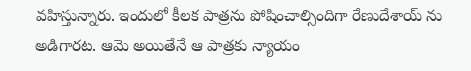వహిస్తున్నారు. ఇందులో కీలక పాత్రను పోషించాల్సిందిగా రేణుదేశాయ్ ను అడిగారట. ఆమె అయితేనే ఆ పాత్రకు న్యాయం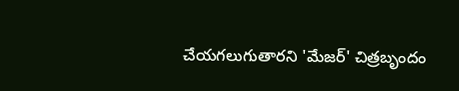చేయగలుగుతారని 'మేజర్' చిత్రబృందం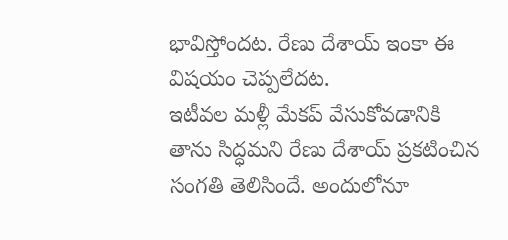భావిస్తోందట. రేణు దేశాయ్ ఇంకా ఈ విషయం చెప్పలేదట.
ఇటీవల మళ్లీ మేకప్ వేసుకోవడానికి తాను సిద్ధమని రేణు దేశాయ్ ప్రకటించిన సంగతి తెలిసిందే. అందులోనూ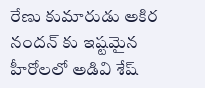రేణు కుమారుడు అకిర నందన్ కు ఇష్టమైన హీరోలలో అడివి శేష్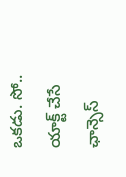ఒకడు. సో.. యాక్ట్ చేసే ఛాన్సెస్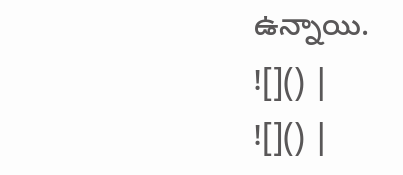ఉన్నాయి.
![]() |
![]() |